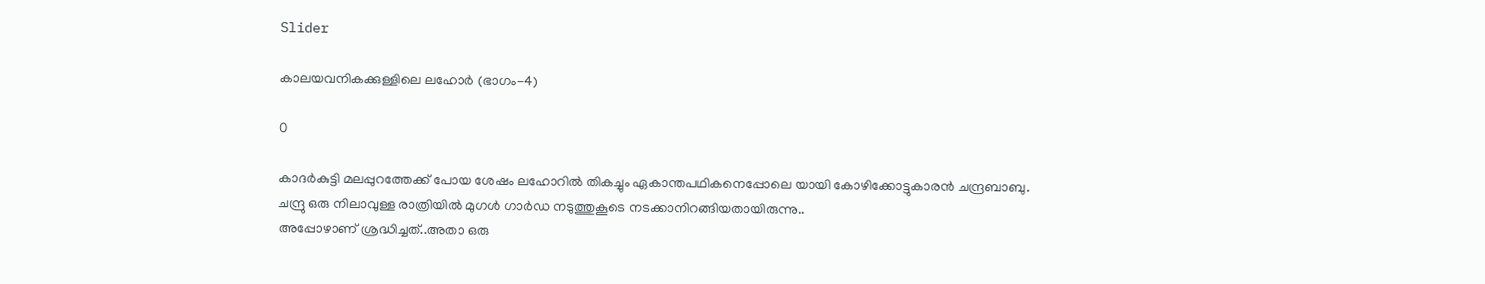Slider

കാലയവനികക്കുള്ളിലെ ലഹോര്‍ (ഭാഗം-4)

0

കാദര്‍കുട്ടി മലപ്പുറത്തേക്ക് പോയ ശേഷം ലഹോറില്‍ തികച്ചും ഏകാന്തപഥികനെപ്പോലെ യായി കോഴിക്കോട്ടുകാരന്‍ ചന്ദ്രബാബു.
ചന്ദ്രു ഒരു നിലാവുള്ള രാത്രിയില്‍ മുഗള്‍ ഗാര്‍ഡ നടുത്തുകൂടെ നടക്കാനിറങ്ങിയതായിരുന്നു..
അപ്പോഴാണ് ശ്രദ്ധിച്ചത്..അതാ ഒരു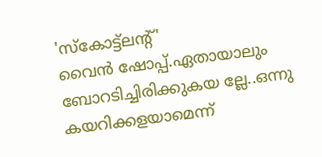'സ്കോട്ട്ലന്‍റ്'
വൈന്‍ ഷോപ്പ്.ഏതായാലും ബോറടിച്ചിരിക്കുകയ ല്ലേ..ഒന്നു കയറിക്കളയാമെന്ന്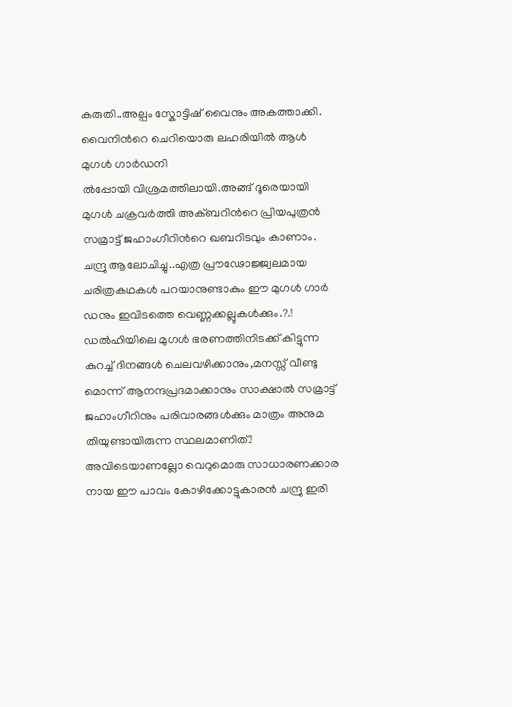കരുതി..അല്പം സ്കോട്ടിഷ് വൈനും അകത്താക്കി. വൈനിന്‍റെ ചെറിയൊരു ലഹരിയില്‍ ആള്‍ മുഗള്‍ ഗാര്‍ഡനി
ല്‍പ്പോയി വിശ്രമത്തിലായി.അങ്ങ് ദൂരെയായി
മുഗള്‍ ചക്രവര്‍ത്തി അക്ബറിന്‍റെ പ്രിയപുത്രന്‍ സമ്രാട്ട് ജഹാംഗീറിന്‍റെ ഖബറിടവും കാണാം.
ചന്ദ്രു ആലോചിച്ചു..എത്ര പ്രൗഢോജ്ജ്വലമായ
ചരിത്രകഥകള്‍ പറയാനുണ്ടാകും ഈ മുഗള്‍ ഗാര്‍
ഡനും ഇവിടത്തെ വെണ്ണക്കല്ലുകള്‍ക്കും.?.!
ഡല്‍ഹിയിലെ മുഗള്‍ ഭരണത്തിനിടക്ക് കിട്ടുന്ന
കുറച്ച് ദിനങ്ങള്‍ ചെലവഴിക്കാനും,മനസ്സ് വീണ്ടു മൊന്ന് ആനന്ദപ്രദമാക്കാനും സാക്ഷാല്‍ സമ്രാട്ട്
ജഹാംഗീറിനും പരിവാരങ്ങള്‍ക്കും മാത്രം അനുമ
തിയുണ്ടായിരുന്ന സ്ഥലമാണിത്.!
അവിടെയാണല്ലോ വെറുമൊരു സാധാരണക്കാര
നായ ഈ പാവം കോഴിക്കോട്ടുകാരന്‍ ചന്ദ്രു ഇരി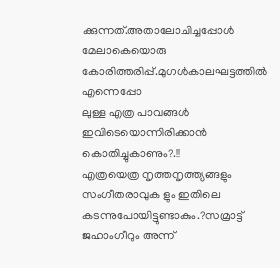ക്കുന്നത്.അതാലോചിച്ചപ്പോള്‍ മേലാകെയൊരു
കോരിത്തരിപ്പ്.മുഗള്‍കാലഘട്ടത്തില്‍ എന്നെപ്പോ
ലുള്ള എത്ര പാവങ്ങള്‍ ഇവിടെയൊന്നിരിക്കാന്‍ കൊതിച്ചുകാണും?.!!
എത്രയെത്ര നൃത്തനൃത്ത്യങ്ങളും സംഗീതരാവുക ളും ഇതിലെ കടന്നുപോയിട്ടുണ്ടാകും.?സമ്രാട്ട് ജഹാംഗീറും അന്ന്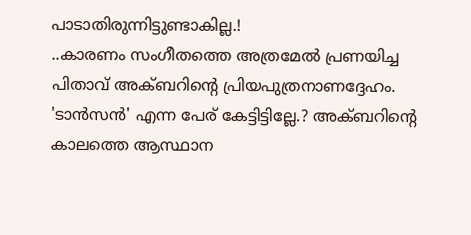പാടാതിരുന്നിട്ടുണ്ടാകില്ല.!
..കാരണം സംഗീതത്തെ അത്രമേല്‍ പ്രണയിച്ച
പിതാവ് അക്ബറിന്‍റെ പ്രിയപുത്രനാണദ്ദേഹം. 'ടാന്‍സന്‍' എന്ന പേര് കേട്ടിട്ടില്ലേ.? അക്ബറിന്‍റെ
കാലത്തെ ആസ്ഥാന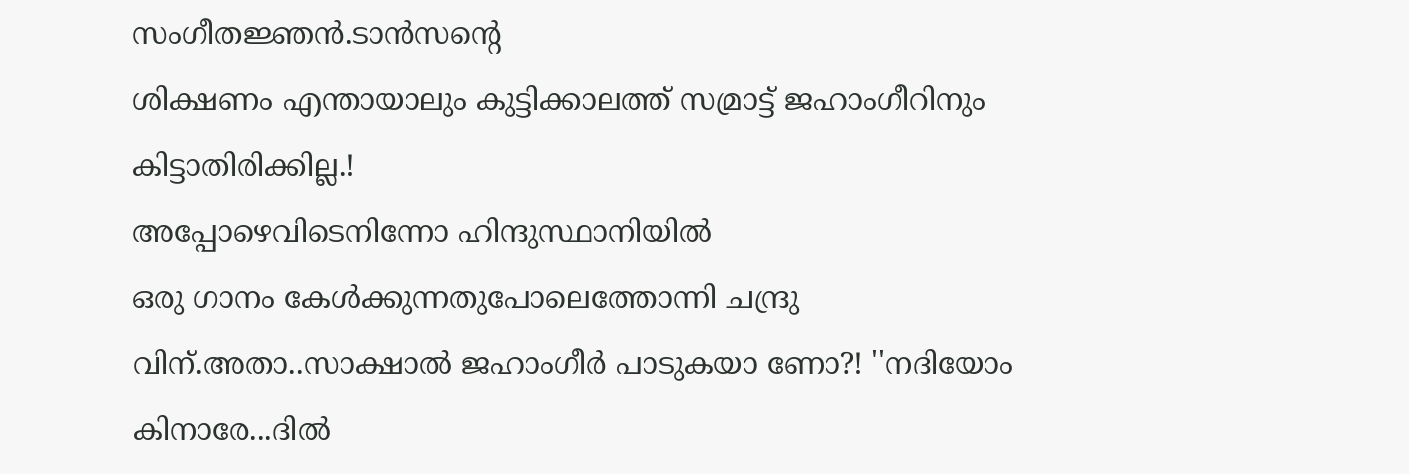സംഗീതജ്ഞന്‍.ടാന്‍സന്‍റെ
ശിക്ഷണം എന്തായാലും കുട്ടിക്കാലത്ത് സമ്രാട്ട് ജഹാംഗീറിനും കിട്ടാതിരിക്കില്ല.!
അപ്പോഴെവിടെനിന്നോ ഹിന്ദുസ്ഥാനിയില്‍
ഒരു ഗാനം കേള്‍ക്കുന്നതുപോലെത്തോന്നി ചന്ദ്രു
വിന്.അതാ..സാക്ഷാല്‍ ജഹാംഗീര്‍ പാടുകയാ ണോ?! ''നദിയോം കിനാരേ...ദില്‍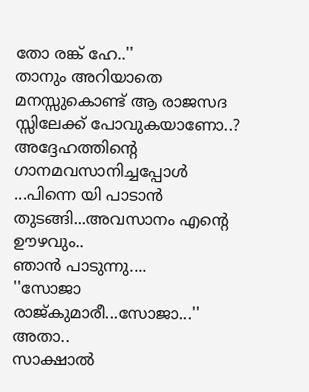തോ രങ്ക് ഹേ..''
താനും അറിയാതെ മനസ്സുകൊണ്ട് ആ രാജസദ
സ്സിലേക്ക് പോവുകയാണോ..? അദ്ദേഹത്തിന്‍റെ
ഗാനമവസാനിച്ചപ്പോള്‍ ...പിന്നെ യി പാടാന്‍ തുടങ്ങി...അവസാനം എന്‍റെ ഊഴവും..
ഞാന്‍ പാടുന്നു....
''സോജാ രാജ്കുമാരീ...സോജാ...'' അതാ..
സാക്ഷാല്‍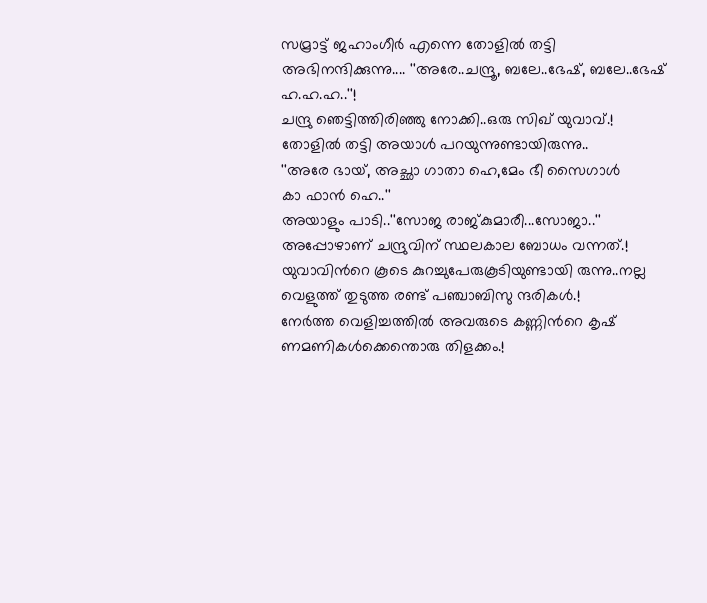സമ്രാട്ട് ജഹാംഗീര്‍ എന്നെ തോളില്‍ തട്ടി അഭിനന്ദിക്കുന്നു.... ''അരേ..ചന്ദ്രൂ, ബലേ..ഭേഷ്, ബലേ..ഭേഷ് ഹ.ഹ.ഹ..''!
ചന്ദ്രു ഞെട്ടിത്തിരിഞ്ഞു നോക്കി..ഒരു സിഖ് യുവാവ്.!
തോളില്‍ തട്ടി അയാള്‍ പറയുന്നുണ്ടായിരുന്നു..
''അരേ ഭായ്, അച്ഛാ ഗാതാ ഹെ,മേം ഭീ സൈഗാള്‍
കാ ഫാന്‍ ഹെ..''
അയാളും പാടി..''സോജ രാജ്കുമാരീ...സോജാ..''
അപ്പോഴാണ് ചന്ദ്രുവിന് സ്ഥലകാല ബോധം വന്നത്.!
യുവാവിന്‍റെ കൂടെ കുറച്ചുപേരുകൂടിയുണ്ടായി രുന്നു..നല്ല വെളുത്ത് തുടുത്ത രണ്ട് പഞ്ചാബിസു ന്ദരികള്‍.!
നേര്‍ത്ത വെളിച്ചത്തില്‍ അവരുടെ കണ്ണിന്‍റെ കൃഷ്
ണമണികള്‍ക്കെന്തൊരു തിളക്കം.!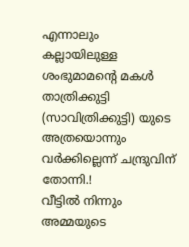എന്നാലും
കല്ലായിലുള്ള ശംഭുമാമന്‍റെ മകള്‍ താത്രിക്കുട്ടി (സാവിത്രിക്കുട്ടി) യുടെ അത്രയൊന്നും
വര്‍ക്കില്ലെന്ന് ചന്ദ്രുവിന് തോന്നി.!
വീട്ടില്‍ നിന്നും അമ്മയുടെ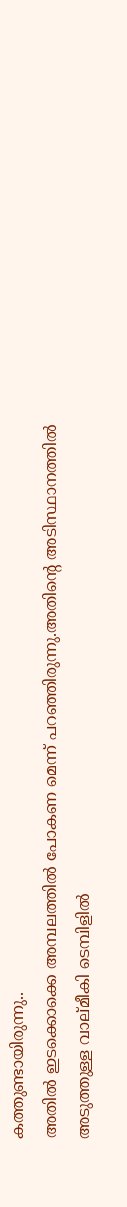കത്തുണ്ടായിരുന്നു..
അതില്‍ ഇടക്കൊക്കെ അമ്പലത്തില്‍ പോകണ മെന്ന് പറഞ്ഞിരുന്നു.അതിന്‍റെ അടിസ്ഥാനത്തില്‍
അടുത്തുള്ള വാല്മീകി ടെമ്പിളില്‍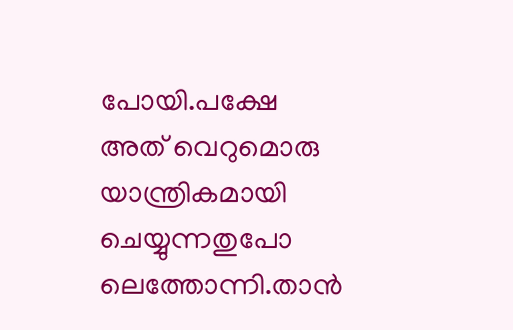പോയി.പക്ഷേ
അത് വെറുമൊരു യാന്ത്രികമായി ചെയ്യുന്നതുപോ
ലെത്തോന്നി.താന്‍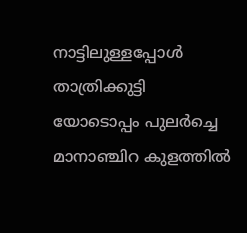നാട്ടിലുള്ളപ്പോള്‍ താത്രിക്കുട്ടി
യോടൊപ്പം പുലര്‍ച്ചെ മാനാഞ്ചിറ കുളത്തില്‍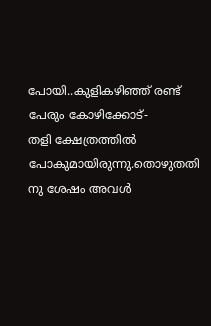പോയി..കുളികഴിഞ്ഞ് രണ്ട് പേരും കോഴിക്കോട്-
തളി ക്ഷേത്രത്തില്‍ പോകുമായിരുന്നു.തൊഴുതതി
നു ശേഷം അവള്‍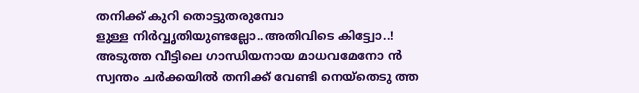തനിക്ക് കുറി തൊട്ടുതരുമ്പോ
ളുള്ള നിര്‍വ്വൃതിയുണ്ടല്ലോ..അതിവിടെ കിട്ട്വോ..!
അടുത്ത വീട്ടിലെ ഗാന്ധിയനായ മാധവമേനോ ന്‍ സ്വന്തം ചര്‍ക്കയില്‍ തനിക്ക് വേണ്ടി നെയ്തെടു ത്ത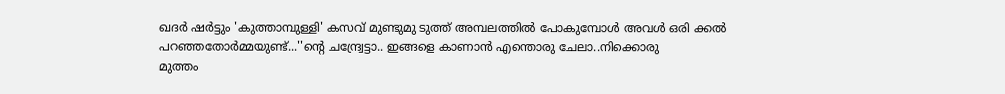ഖദര്‍ ഷര്‍ട്ടും 'കുത്താമ്പുള്ളി' കസവ് മുണ്ടുമു ടുത്ത് അമ്പലത്തില്‍ പോകുമ്പോള്‍ അവള്‍ ഒരി ക്കല്‍ പറഞ്ഞതോര്‍മ്മയുണ്ട്...''ന്‍റെ ചന്ദ്ര്വേട്ടാ.. ഇങ്ങളെ കാണാന്‍ എന്തൊരു ചേലാ..നിക്കൊരു
മുത്തം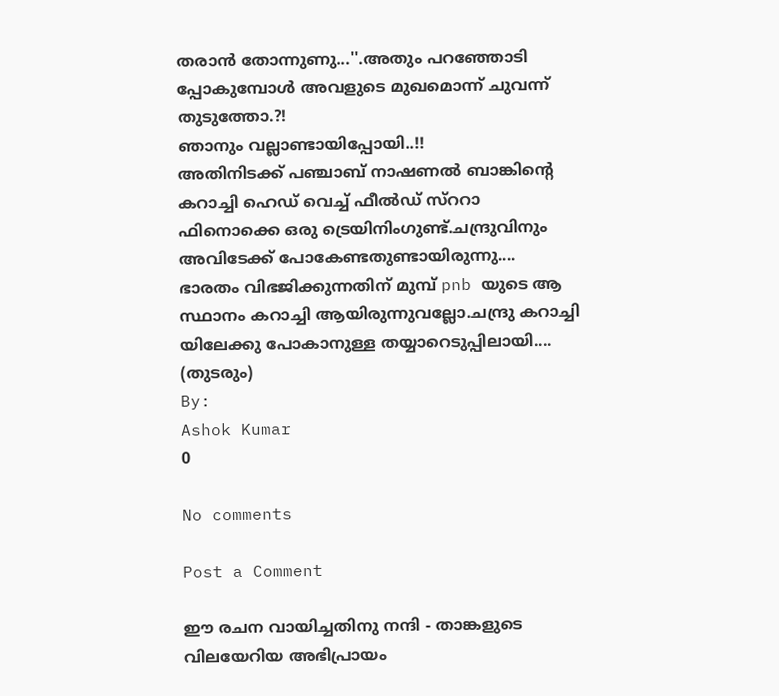തരാന്‍ തോന്നുണു...''.അതും പറഞ്ഞോടി പ്പോകുമ്പോള്‍ അവളുടെ മുഖമൊന്ന് ചുവന്ന് തുടുത്തോ.?!
ഞാനും വല്ലാണ്ടായിപ്പോയി..!!
അതിനിടക്ക് പഞ്ചാബ് നാഷണല്‍ ബാങ്കിന്‍റെ
കറാച്ചി ഹെഡ് വെച്ച് ഫീല്‍ഡ് സ്ററാ ഫിനൊക്കെ ഒരു ട്രെയിനിംഗുണ്ട്.ചന്ദ്രുവിനും
അവിടേക്ക് പോകേണ്ടതുണ്ടായിരുന്നു....
ഭാരതം വിഭജിക്കുന്നതിന് മുമ്പ് pnb യുടെ ആ സ്ഥാനം കറാച്ചി ആയിരുന്നുവല്ലോ.ചന്ദ്രു കറാച്ചി
യിലേക്കു പോകാനുള്ള തയ്യാറെടുപ്പിലായി....
(തുടരും)
By:
Ashok Kumar
0

No comments

Post a Comment

ഈ രചന വായിച്ചതിനു നന്ദി - താങ്കളുടെ വിലയേറിയ അഭിപ്രായം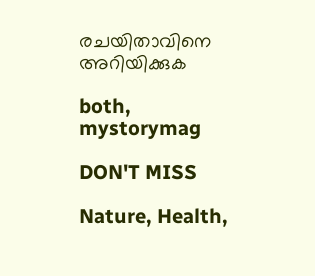രചയിതാവിനെ അറിയിക്കുക

both, mystorymag

DON'T MISS

Nature, Health,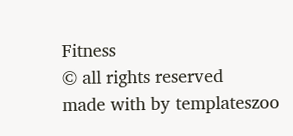Fitness
© all rights reserved
made with by templateszoo